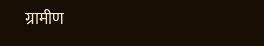ग्रामीण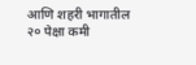आणि शहरी भागातील २० पेक्षा कमी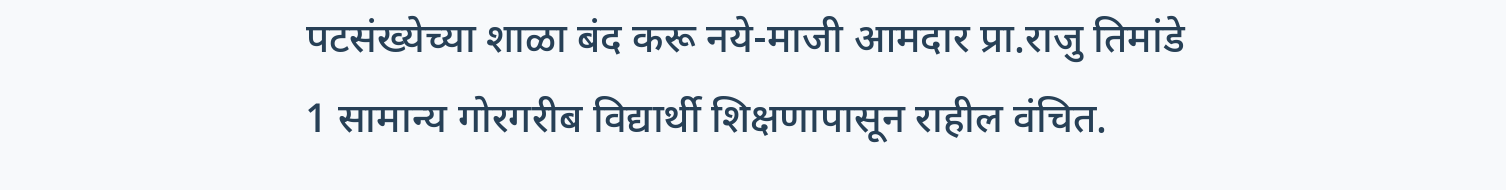पटसंख्येच्या शाळा बंद करू नये-माजी आमदार प्रा.राजु तिमांडे
1 सामान्य गोरगरीब विद्यार्थी शिक्षणापासून राहील वंचित.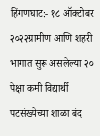हिंगणघाट:- १८ ऑक्टोबर २०२२ग्रामीण आणि शहरी भागात सुरू असलेल्या २० पेक्षा कमी विद्यार्थी पटसंख्येच्या शाळा बंद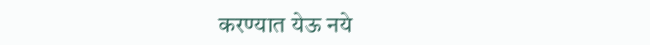करण्यात येऊ नये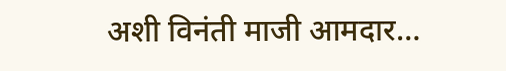अशी विनंती माजी आमदार…